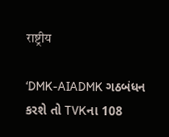राष्ट्रीय

‘DMK-AIADMK ગઠબંધન કરશે તો TVKના 108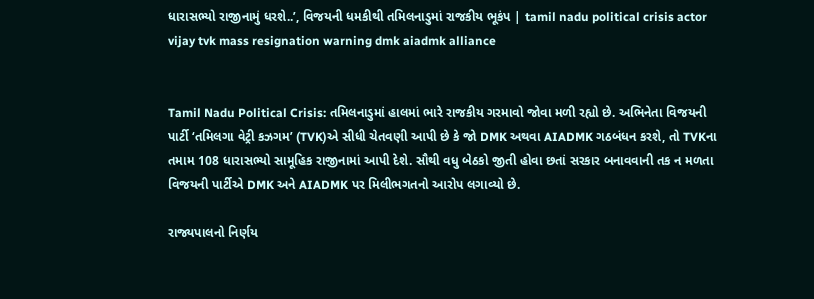ધારાસભ્યો રાજીનામું ધરશે..’, વિજયની ધમકીથી તમિલનાડુમાં રાજકીય ભૂકંપ | tamil nadu political crisis actor vijay tvk mass resignation warning dmk aiadmk alliance


Tamil Nadu Political Crisis: તમિલનાડુમાં હાલમાં ભારે રાજકીય ગરમાવો જોવા મળી રહ્યો છે. અભિનેતા વિજયની પાર્ટી ‘તમિલગા વેટ્રી કઝગમ’ (TVK)એ સીધી ચેતવણી આપી છે કે જો DMK અથવા AIADMK ગઠબંધન કરશે, તો TVKના તમામ 108 ધારાસભ્યો સામૂહિક રાજીનામાં આપી દેશે. સૌથી વધુ બેઠકો જીતી હોવા છતાં સરકાર બનાવવાની તક ન મળતા વિજયની પાર્ટીએ DMK અને AIADMK પર મિલીભગતનો આરોપ લગાવ્યો છે.

રાજ્યપાલનો નિર્ણય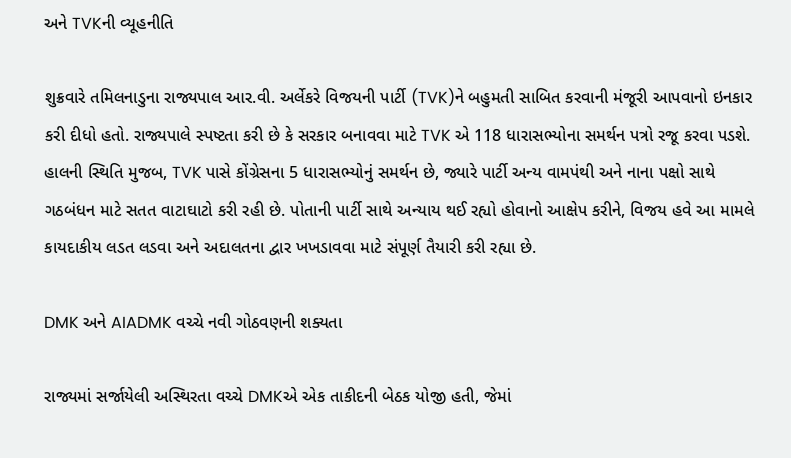અને TVKની વ્યૂહનીતિ

શુક્રવારે તમિલનાડુના રાજ્યપાલ આર.વી. અર્લેકરે વિજયની પાર્ટી (TVK)ને બહુમતી સાબિત કરવાની મંજૂરી આપવાનો ઇનકાર કરી દીધો હતો. રાજ્યપાલે સ્પષ્ટતા કરી છે કે સરકાર બનાવવા માટે TVK એ 118 ધારાસભ્યોના સમર્થન પત્રો રજૂ કરવા પડશે. હાલની સ્થિતિ મુજબ, TVK પાસે કોંગ્રેસના 5 ધારાસભ્યોનું સમર્થન છે, જ્યારે પાર્ટી અન્ય વામપંથી અને નાના પક્ષો સાથે ગઠબંધન માટે સતત વાટાઘાટો કરી રહી છે. પોતાની પાર્ટી સાથે અન્યાય થઈ રહ્યો હોવાનો આક્ષેપ કરીને, વિજય હવે આ મામલે કાયદાકીય લડત લડવા અને અદાલતના દ્વાર ખખડાવવા માટે સંપૂર્ણ તૈયારી કરી રહ્યા છે.

DMK અને AIADMK વચ્ચે નવી ગોઠવણની શક્યતા

રાજ્યમાં સર્જાયેલી અસ્થિરતા વચ્ચે DMKએ એક તાકીદની બેઠક યોજી હતી, જેમાં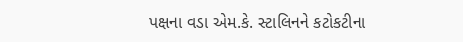પક્ષના વડા એમ.કે. સ્ટાલિનને કટોકટીના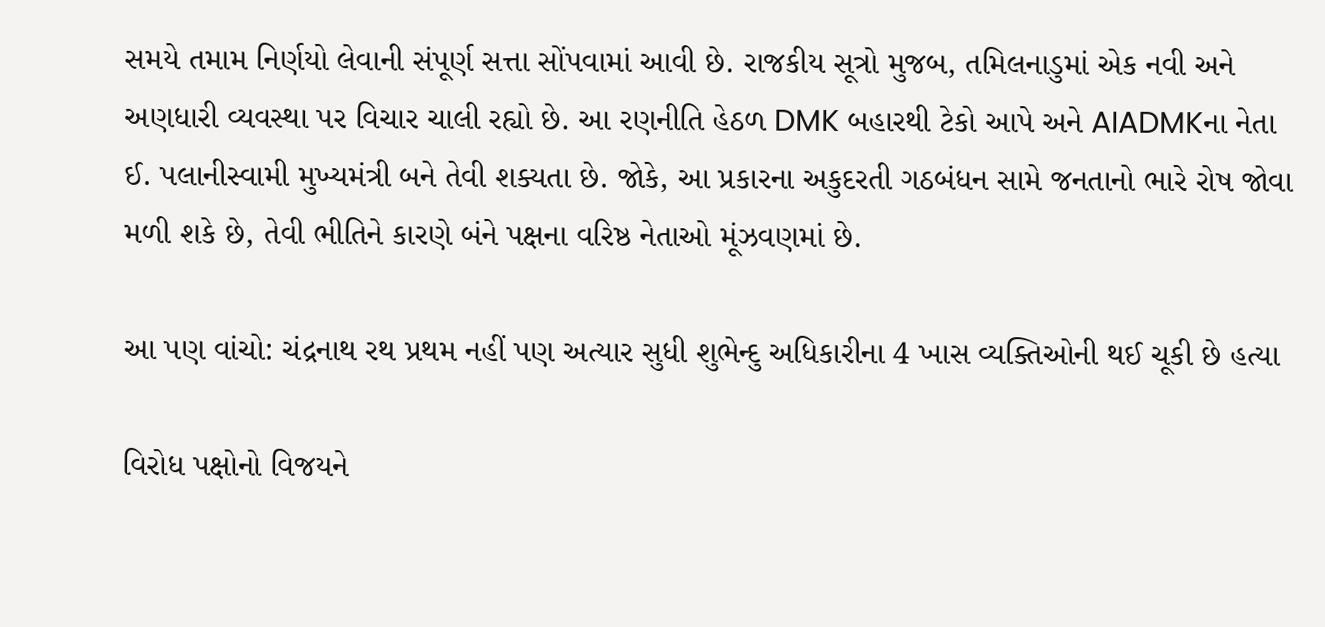સમયે તમામ નિર્ણયો લેવાની સંપૂર્ણ સત્તા સોંપવામાં આવી છે. રાજકીય સૂત્રો મુજબ, તમિલનાડુમાં એક નવી અને અણધારી વ્યવસ્થા પર વિચાર ચાલી રહ્યો છે. આ રણનીતિ હેઠળ DMK બહારથી ટેકો આપે અને AIADMKના નેતા ઈ. પલાનીસ્વામી મુખ્યમંત્રી બને તેવી શક્યતા છે. જોકે, આ પ્રકારના અકુદરતી ગઠબંધન સામે જનતાનો ભારે રોષ જોવા મળી શકે છે, તેવી ભીતિને કારણે બંને પક્ષના વરિષ્ઠ નેતાઓ મૂંઝવણમાં છે.

આ પણ વાંચો: ચંદ્રનાથ રથ પ્રથમ નહીં પણ અત્યાર સુધી શુભેન્દુ અધિકારીના 4 ખાસ વ્યક્તિઓની થઈ ચૂકી છે હત્યા

વિરોધ પક્ષોનો વિજયને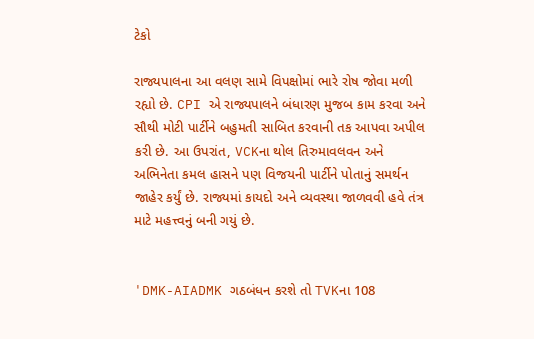ટેકો

રાજ્યપાલના આ વલણ સામે વિપક્ષોમાં ભારે રોષ જોવા મળી રહ્યો છે. CPI એ રાજ્યપાલને બંધારણ મુજબ કામ કરવા અને સૌથી મોટી પાર્ટીને બહુમતી સાબિત કરવાની તક આપવા અપીલ કરી છે. આ ઉપરાંત, VCKના થોલ તિરુમાવલવન અને અભિનેતા કમલ હાસને પણ વિજયની પાર્ટીને પોતાનું સમર્થન જાહેર કર્યું છે. રાજ્યમાં કાયદો અને વ્યવસ્થા જાળવવી હવે તંત્ર માટે મહત્ત્વનું બની ગયું છે.


'DMK-AIADMK ગઠબંધન કરશે તો TVKના 108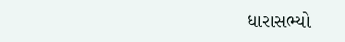ધારાસભ્યો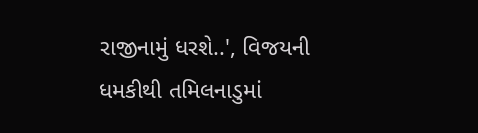રાજીનામું ધરશે..', વિજયની ધમકીથી તમિલનાડુમાં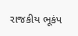રાજકીય ભૂકંપ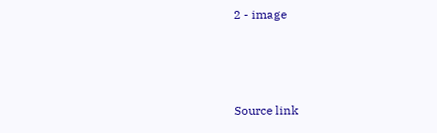2 - image



Source link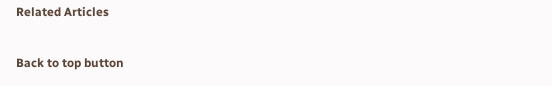Related Articles

Back to top button